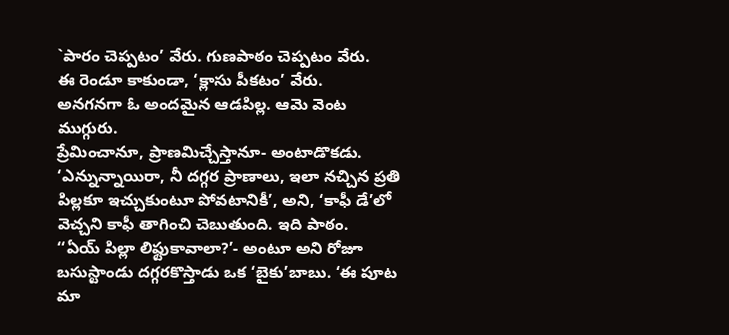`పారం చెప్పటం’ వేరు. గుణపాఠం చెప్పటం వేరు.
ఈ రెండూ కాకుండా, ‘క్లాసు పీకటం’ వేరు.
అనగనగా ఓ అందమైన ఆడపిల్ల. ఆమె వెంట ముగ్గురు.
ప్రేమించానూ, ప్రాణమిచ్చేస్తానూ- అంటాడొకడు. ‘ఎన్నున్నాయిరా, నీ దగ్గర ప్రాణాలు, ఇలా నచ్చిన ప్రతి పిల్లకూ ఇచ్చుకుంటూ పోవటానికీ’, అని, ‘కాఫీ డే’లో వెచ్చని కాఫీ తాగించి చెబుతుంది. ఇది పాఠం.
‘‘ఏయ్ పిల్లా లిఫ్టుకావాలా?’- అంటూ అని రోజూ బసుస్టాండు దగ్గరకొస్తాడు ఒక ‘బైకు’బాబు. ‘ఈ పూట మా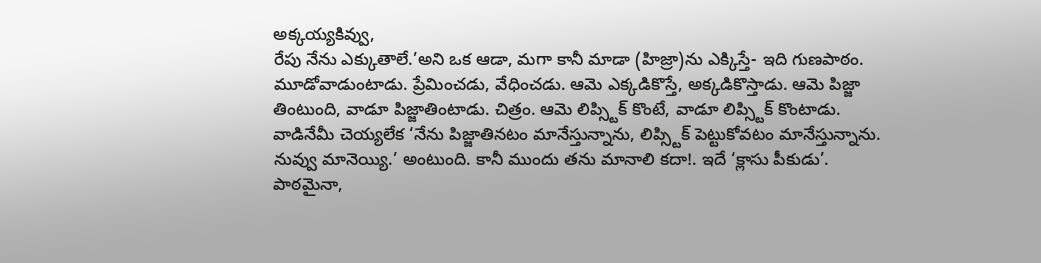అక్కయ్యకివ్వు,
రేపు నేను ఎక్కుతాలే.’అని ఒక ఆడా, మగా కానీ మాడా (హిజ్రా)ను ఎక్కిస్తే- ఇది గుణపాఠం.
మూడోవాడుంటాడు. ప్రేమించడు, వేధించడు. ఆమె ఎక్కడికొస్తే, అక్కడికొస్తాడు. ఆమె పిజ్జా తింటుంది, వాడూ పిజ్జాతింటాడు. చిత్రం. ఆమె లిప్స్టిక్ కొంటే, వాడూ లిప్స్టిక్ కొంటాడు.
వాడినేమీ చెయ్యలేక ‘నేను పిజ్జాతినటం మానేస్తున్నాను, లిప్స్టిక్ పెట్టుకోవటం మానేస్తున్నాను. నువ్వు మానెయ్యి.’ అంటుంది. కానీ ముందు తను మానాలి కదా!. ఇదే ‘క్లాసు పీకుడు’.
పాఠమైనా,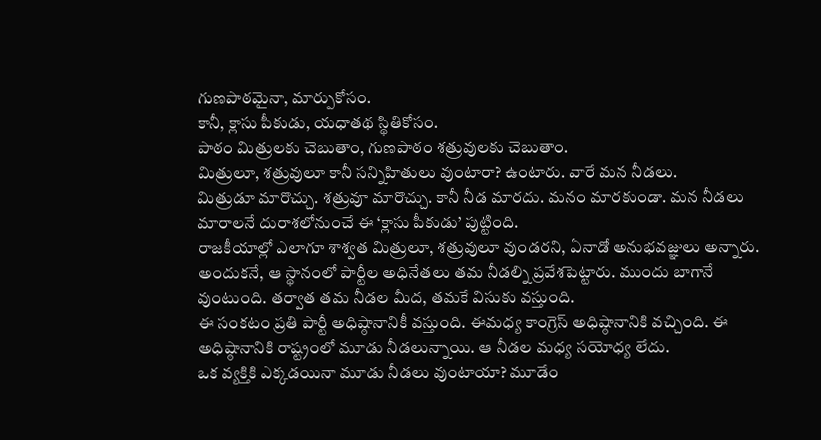గుణపాఠమైనా, మార్పుకోసం.
కానీ, క్లాసు పీకుడు, యధాతథ స్థితికోసం.
పాఠం మిత్రులకు చెబుతాం, గుణపాఠం శత్రువులకు చెబుతాం.
మిత్రులూ, శత్రువులూ కానీ సన్నిహితులు వుంటారా? ఉంటారు. వారే మన నీడలు.
మిత్రుడూ మారొచ్చు. శత్రువూ మారొచ్చు. కానీ నీడ మారదు. మనం మారకుండా. మన నీడలు మారాలనే దురాశలోనుంచే ఈ ‘క్లాసు పీకుడు’ పుట్టింది.
రాజకీయాల్లో ఎలాగూ శాశ్వత మిత్రులూ, శత్రువులూ వుండరని, ఏనాడో అనుభవజ్ఞులు అన్నారు.
అందుకనే, ఆ స్థానంలో పార్టీల అధినేతలు తమ నీడల్ని ప్రవేశపెట్టారు. ముందు బాగానే వుంటుంది. తర్వాత తమ నీడల మీద, తమకే విసుకు వస్తుంది.
ఈ సంకటం ప్రతి పార్టీ అధిష్ఠానానికీ వస్తుంది. ఈమధ్య కాంగ్రెస్ అధిష్ఠానానికి వచ్చింది. ఈ అధిష్ఠానానికి రాష్ట్రంలో మూడు నీడలున్నాయి. ఆ నీడల మధ్య సయోధ్య లేదు.
ఒక వ్యక్తికి ఎక్కడయినా మూడు నీడలు వుంటాయా? మూడేం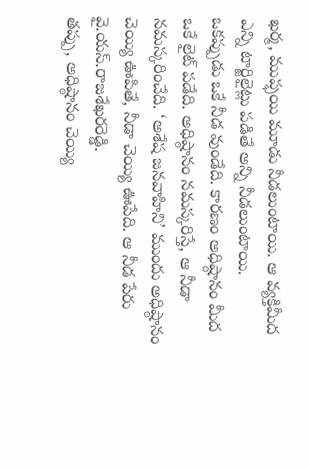ఖర్మ, ముప్ఫయి మూడు నీడలుంటాయి. ఆ వ్యక్తిమీద ఎన్ని టార్జిలైట్లు పడితే అన్ని నీడలుంటాయి.
ఒకప్పుడు ఒకే నీడ వుండేది. కారణం అధిష్ఠానం మీద ఒకే లైట్ పడేది. అధిష్ఠానం నమస్కరిస్తే, ఆ నీడా నమస్కరించేది. ‘అశేష జనవాహిని’ ముందు అధిష్ఠానం చెయ్యి ఊపితే, నీడా చెయ్యి ఊపేది. ఆ నీడ పేరు వై.యస్.రాజశేఖరరెడ్డి.
తప్పు, అధిష్ఠానం చెయ్యి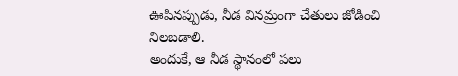ఊపినప్పుడు, నీడ వినమ్రంగా చేతులు జోడించి నిలబడాలి.
అందుకే, ఆ నీడ స్థానంలో పలు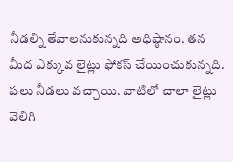నీడల్ని తేవాలనుకున్నది అధిష్ఠానం. తన మీద ఎక్కువ లైట్లు ఫోకస్ చేయించుకున్నది. పలు నీడలు వచ్చాయి. వాటిలో చాలా లైట్లు వెలిగి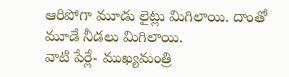ఆరిపోగా మూడు లైట్లు మిగిలాయి. దాంతో మూడే నీడలు మిగిలాయి.
వాటి పేర్లే- ముఖ్యమంత్రి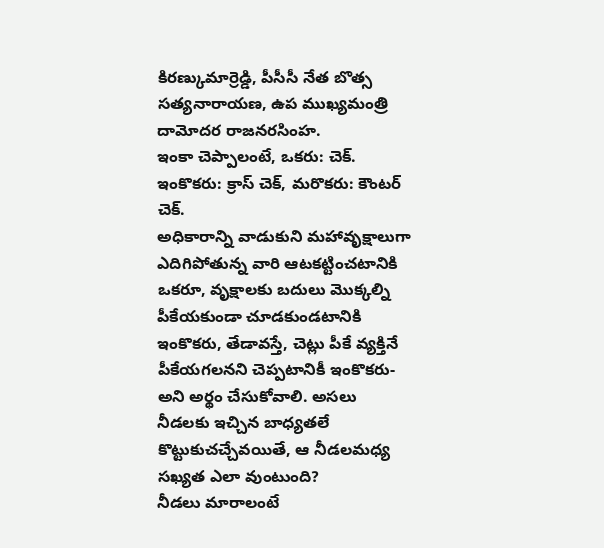కిరణ్కుమార్రెడ్డి, పీసీసీ నేత బొత్స సత్యనారాయణ, ఉప ముఖ్యమంత్రి దామోదర రాజనరసింహ.
ఇంకా చెప్పాలంటే, ఒకరు: చెక్. ఇంకొకరు: క్రాస్ చెక్, మరొకరు: కౌంటర్ చెక్.
అధికారాన్ని వాడుకుని మహావృక్షాలుగా ఎదిగిపోతున్న వారి ఆటకట్టించటానికి ఒకరూ, వృక్షాలకు బదులు మొక్కల్ని పీకేయకుండా చూడకుండటానికి ఇంకొకరు, తేడావస్తే, చెట్లు పీకే వ్యక్తినే పీకేయగలనని చెప్పటానికీ ఇంకొకరు- అని అర్థం చేసుకోవాలి. అసలు నీడలకు ఇచ్చిన బాధ్యతలే కొట్టుకుచచ్చేవయితే, ఆ నీడలమధ్య సఖ్యత ఎలా వుంటుంది?
నీడలు మారాలంటే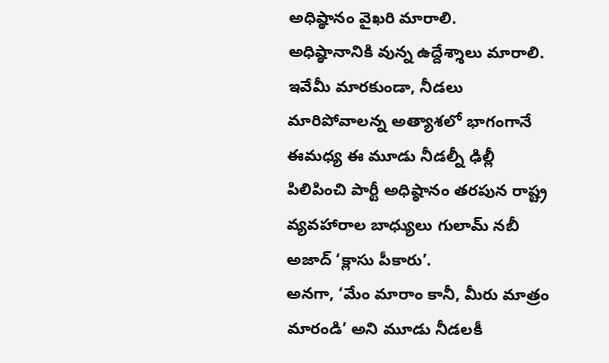అధిష్ఠానం వైఖరి మారాలి.
అధిష్ఠానానికి వున్న ఉద్దేశ్శాలు మారాలి.
ఇవేమీ మారకుండా, నీడలు మారిపోవాలన్న అత్యాశలో భాగంగానే ఈమధ్య ఈ మూడు నీడల్నీ ఢిల్లీ పిలిపించి పార్టీ అధిష్ఠానం తరపున రాష్ట్ర వ్యవహారాల బాధ్యులు గులామ్ నబీ అజాద్ ‘క్లాసు పీకారు’.
అనగా, ‘మేం మారాం కానీ, మీరు మాత్రం మారండి’ అని మూడు నీడలకీ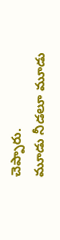చెప్పారు.
మూడు నీడలూ మూడు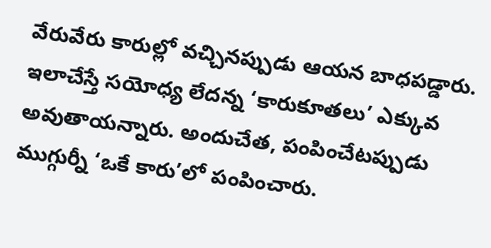వేరువేరు కారుల్లో వచ్చినప్పుడు ఆయన బాధపడ్డారు. ఇలాచేస్తే సయోధ్య లేదన్న ‘కారుకూతలు’ ఎక్కువ అవుతాయన్నారు. అందుచేత, పంపించేటప్పుడు ముగ్గుర్నీ ‘ఒకే కారు’లో పంపించారు.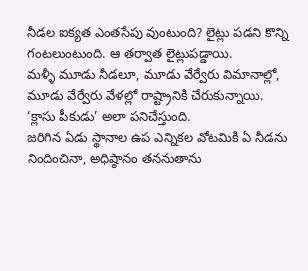నీడల ఐక్యత ఎంతసేపు వుంటుంది? లైట్లు పడని కొన్ని గంటలుంటుంది. ఆ తర్వాత లైట్లుపడ్డాయి.
మళ్ళీ మూడు నీడలూ, మూడు వేర్వేరు విమానాల్లో, మూడు వేర్వేరు వేళల్లో రాష్ట్రానికి చేరుకున్నాయి.
‘క్లాసు పీకుడు’ అలా పనిచేస్తుంది.
జరిగిన ఏడు స్థానాల ఉప ఎన్నికల వోటమికి ఏ నీడను నిందించినా, అధిష్ఠానం తననుతాను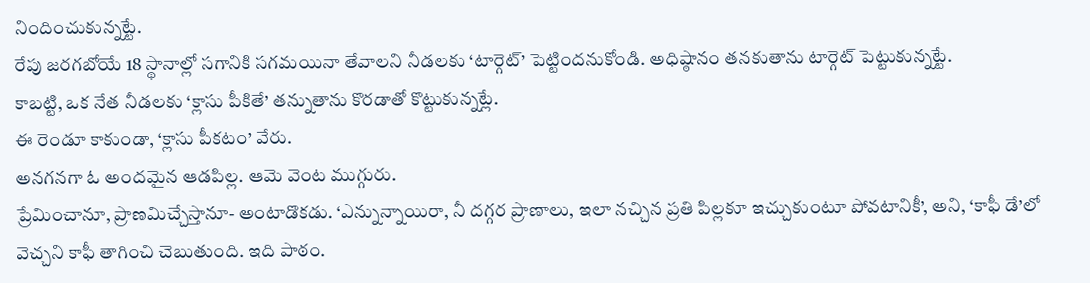నిందించుకున్నట్టే.
రేపు జరగబోయే 18 స్థానాల్లో సగానికి సగమయినా తేవాలని నీడలకు ‘టార్గెట్’ పెట్టిందనుకోండి. అధిష్ఠానం తనకుతాను టార్గెట్ పెట్టుకున్నట్టే.
కాబట్టి, ఒక నేత నీడలకు ‘క్లాసు పీకితే’ తన్నుతాను కొరడాతో కొట్టుకున్నట్లే.
ఈ రెండూ కాకుండా, ‘క్లాసు పీకటం’ వేరు.
అనగనగా ఓ అందమైన ఆడపిల్ల. ఆమె వెంట ముగ్గురు.
ప్రేమించానూ, ప్రాణమిచ్చేస్తానూ- అంటాడొకడు. ‘ఎన్నున్నాయిరా, నీ దగ్గర ప్రాణాలు, ఇలా నచ్చిన ప్రతి పిల్లకూ ఇచ్చుకుంటూ పోవటానికీ’, అని, ‘కాఫీ డే’లో వెచ్చని కాఫీ తాగించి చెబుతుంది. ఇది పాఠం.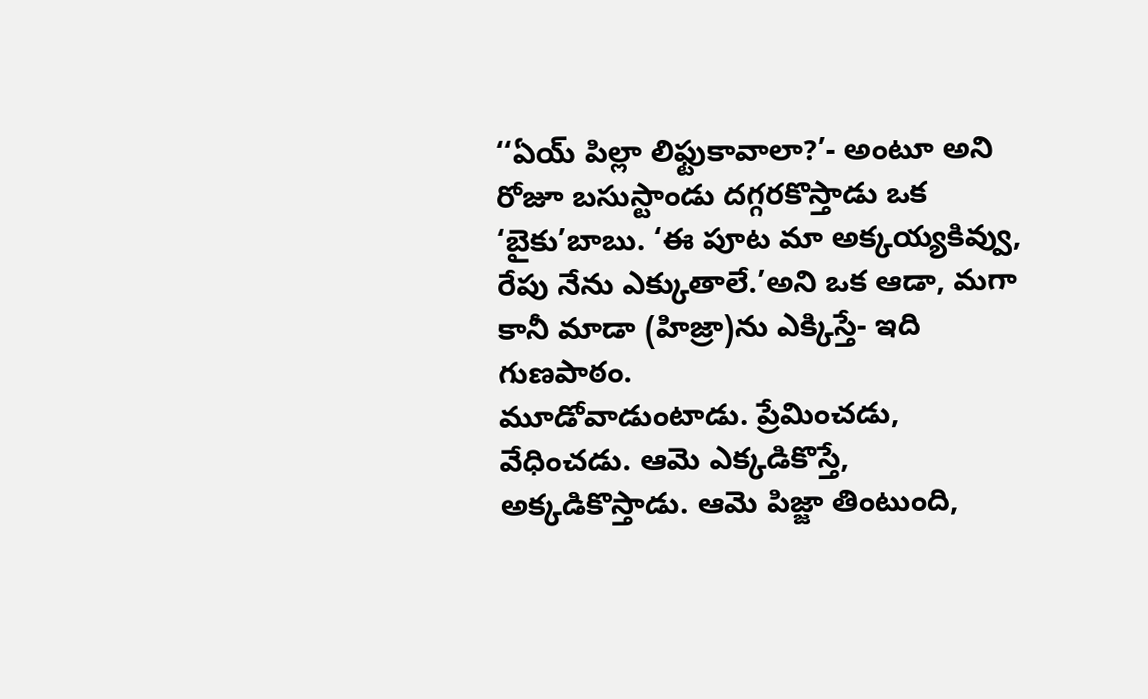‘‘ఏయ్ పిల్లా లిఫ్టుకావాలా?’- అంటూ అని రోజూ బసుస్టాండు దగ్గరకొస్తాడు ఒక ‘బైకు’బాబు. ‘ఈ పూట మా అక్కయ్యకివ్వు,
రేపు నేను ఎక్కుతాలే.’అని ఒక ఆడా, మగా కానీ మాడా (హిజ్రా)ను ఎక్కిస్తే- ఇది గుణపాఠం.
మూడోవాడుంటాడు. ప్రేమించడు, వేధించడు. ఆమె ఎక్కడికొస్తే, అక్కడికొస్తాడు. ఆమె పిజ్జా తింటుంది,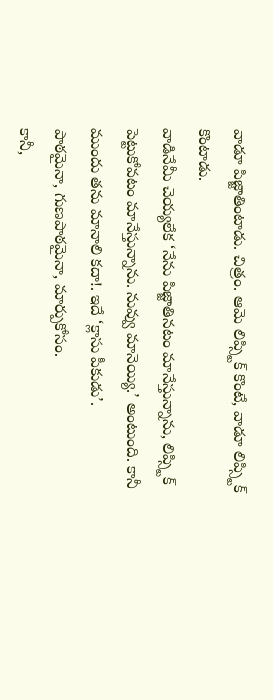వాడూ పిజ్జాతింటాడు. చిత్రం. ఆమె లిప్స్టిక్ కొంటే, వాడూ లిప్స్టిక్ కొంటాడు.
వాడినేమీ చెయ్యలేక ‘నేను పిజ్జాతినటం మానేస్తున్నాను, లిప్స్టిక్ పెట్టుకోవటం మానేస్తున్నాను. నువ్వు మానెయ్యి.’ అంటుంది. కానీ ముందు తను మానాలి కదా!. ఇదే ‘క్లాసు పీకుడు’.
పాఠమైనా, గుణపాఠమైనా, మార్పుకోసం.
కానీ,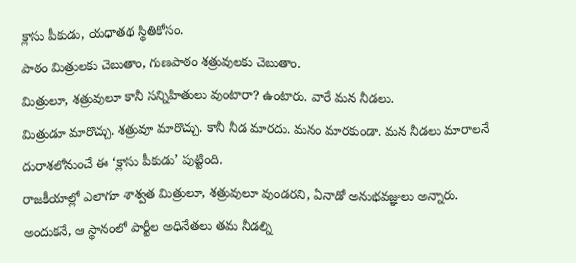క్లాసు పీకుడు, యధాతథ స్థితికోసం.
పాఠం మిత్రులకు చెబుతాం, గుణపాఠం శత్రువులకు చెబుతాం.
మిత్రులూ, శత్రువులూ కానీ సన్నిహితులు వుంటారా? ఉంటారు. వారే మన నీడలు.
మిత్రుడూ మారొచ్చు. శత్రువూ మారొచ్చు. కానీ నీడ మారదు. మనం మారకుండా. మన నీడలు మారాలనే దురాశలోనుంచే ఈ ‘క్లాసు పీకుడు’ పుట్టింది.
రాజకీయాల్లో ఎలాగూ శాశ్వత మిత్రులూ, శత్రువులూ వుండరని, ఏనాడో అనుభవజ్ఞులు అన్నారు.
అందుకనే, ఆ స్థానంలో పార్టీల అధినేతలు తమ నీడల్ని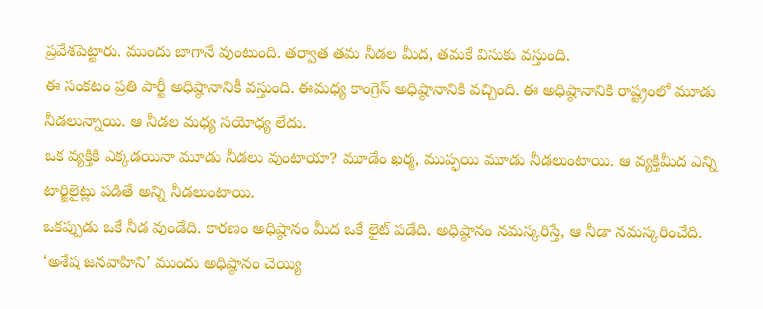ప్రవేశపెట్టారు. ముందు బాగానే వుంటుంది. తర్వాత తమ నీడల మీద, తమకే విసుకు వస్తుంది.
ఈ సంకటం ప్రతి పార్టీ అధిష్ఠానానికీ వస్తుంది. ఈమధ్య కాంగ్రెస్ అధిష్ఠానానికి వచ్చింది. ఈ అధిష్ఠానానికి రాష్ట్రంలో మూడు నీడలున్నాయి. ఆ నీడల మధ్య సయోధ్య లేదు.
ఒక వ్యక్తికి ఎక్కడయినా మూడు నీడలు వుంటాయా? మూడేం ఖర్మ, ముప్ఫయి మూడు నీడలుంటాయి. ఆ వ్యక్తిమీద ఎన్ని టార్జిలైట్లు పడితే అన్ని నీడలుంటాయి.
ఒకప్పుడు ఒకే నీడ వుండేది. కారణం అధిష్ఠానం మీద ఒకే లైట్ పడేది. అధిష్ఠానం నమస్కరిస్తే, ఆ నీడా నమస్కరించేది. ‘అశేష జనవాహిని’ ముందు అధిష్ఠానం చెయ్యి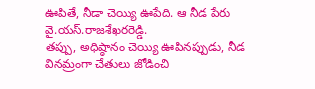ఊపితే, నీడా చెయ్యి ఊపేది. ఆ నీడ పేరు వై.యస్.రాజశేఖరరెడ్డి.
తప్పు, అధిష్ఠానం చెయ్యి ఊపినప్పుడు, నీడ వినమ్రంగా చేతులు జోడించి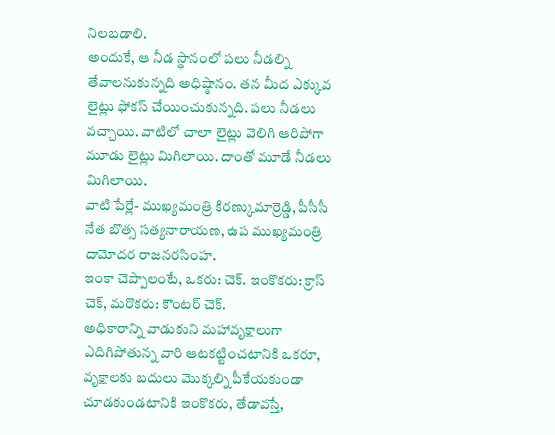నిలబడాలి.
అందుకే, ఆ నీడ స్థానంలో పలు నీడల్ని తేవాలనుకున్నది అధిష్ఠానం. తన మీద ఎక్కువ లైట్లు ఫోకస్ చేయించుకున్నది. పలు నీడలు వచ్చాయి. వాటిలో చాలా లైట్లు వెలిగి ఆరిపోగా మూడు లైట్లు మిగిలాయి. దాంతో మూడే నీడలు మిగిలాయి.
వాటి పేర్లే- ముఖ్యమంత్రి కిరణ్కుమార్రెడ్డి, పీసీసీ నేత బొత్స సత్యనారాయణ, ఉప ముఖ్యమంత్రి దామోదర రాజనరసింహ.
ఇంకా చెప్పాలంటే, ఒకరు: చెక్. ఇంకొకరు: క్రాస్ చెక్, మరొకరు: కౌంటర్ చెక్.
అధికారాన్ని వాడుకుని మహావృక్షాలుగా ఎదిగిపోతున్న వారి ఆటకట్టించటానికి ఒకరూ, వృక్షాలకు బదులు మొక్కల్ని పీకేయకుండా చూడకుండటానికి ఇంకొకరు, తేడావస్తే,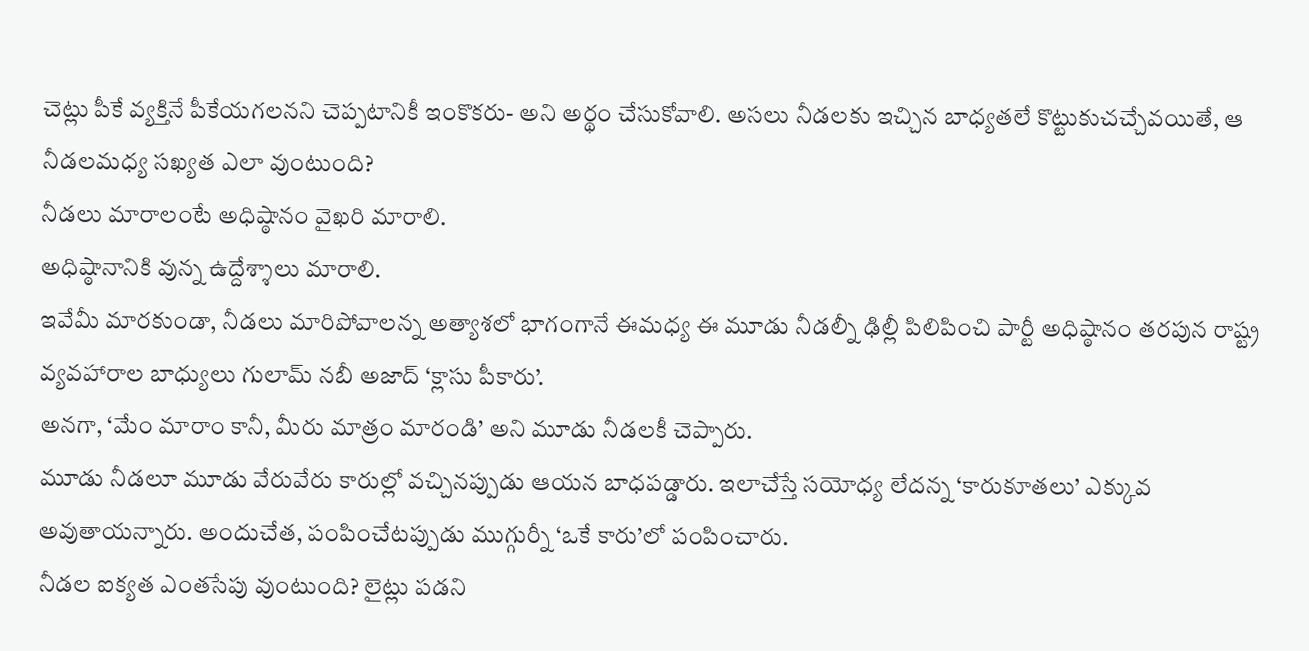చెట్లు పీకే వ్యక్తినే పీకేయగలనని చెప్పటానికీ ఇంకొకరు- అని అర్థం చేసుకోవాలి. అసలు నీడలకు ఇచ్చిన బాధ్యతలే కొట్టుకుచచ్చేవయితే, ఆ నీడలమధ్య సఖ్యత ఎలా వుంటుంది?
నీడలు మారాలంటే అధిష్ఠానం వైఖరి మారాలి.
అధిష్ఠానానికి వున్న ఉద్దేశ్శాలు మారాలి.
ఇవేమీ మారకుండా, నీడలు మారిపోవాలన్న అత్యాశలో భాగంగానే ఈమధ్య ఈ మూడు నీడల్నీ ఢిల్లీ పిలిపించి పార్టీ అధిష్ఠానం తరపున రాష్ట్ర వ్యవహారాల బాధ్యులు గులామ్ నబీ అజాద్ ‘క్లాసు పీకారు’.
అనగా, ‘మేం మారాం కానీ, మీరు మాత్రం మారండి’ అని మూడు నీడలకీ చెప్పారు.
మూడు నీడలూ మూడు వేరువేరు కారుల్లో వచ్చినప్పుడు ఆయన బాధపడ్డారు. ఇలాచేస్తే సయోధ్య లేదన్న ‘కారుకూతలు’ ఎక్కువ అవుతాయన్నారు. అందుచేత, పంపించేటప్పుడు ముగ్గుర్నీ ‘ఒకే కారు’లో పంపించారు.
నీడల ఐక్యత ఎంతసేపు వుంటుంది? లైట్లు పడని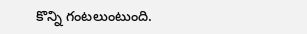కొన్ని గంటలుంటుంది.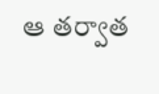ఆ తర్వాత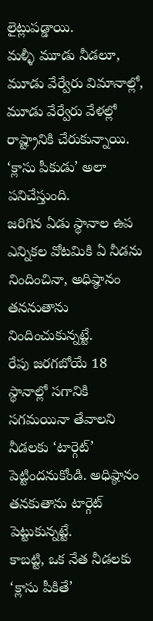లైట్లుపడ్డాయి.
మళ్ళీ మూడు నీడలూ, మూడు వేర్వేరు విమానాల్లో, మూడు వేర్వేరు వేళల్లో రాష్ట్రానికి చేరుకున్నాయి.
‘క్లాసు పీకుడు’ అలా పనిచేస్తుంది.
జరిగిన ఏడు స్థానాల ఉప ఎన్నికల వోటమికి ఏ నీడను నిందించినా, అధిష్ఠానం తననుతాను నిందించుకున్నట్టే.
రేపు జరగబోయే 18 స్థానాల్లో సగానికి సగమయినా తేవాలని నీడలకు ‘టార్గెట్’ పెట్టిందనుకోండి. అధిష్ఠానం తనకుతాను టార్గెట్ పెట్టుకున్నట్టే.
కాబట్టి, ఒక నేత నీడలకు ‘క్లాసు పీకితే’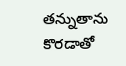తన్నుతాను కొరడాతో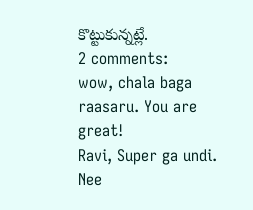కొట్టుకున్నట్లే.
2 comments:
wow, chala baga raasaru. You are great!
Ravi, Super ga undi. Nee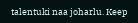talentuki naa joharlu. Keep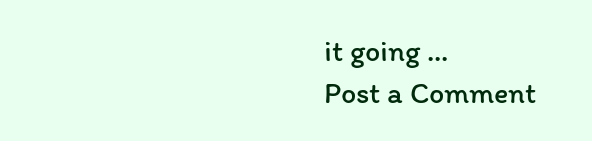it going ...
Post a Comment